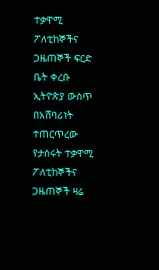ተቃዋሚ ፖለቲከኞችና ጋዜጠኞች ፍርድ ቤት ቀረቡ
ኢትዮጵያ ውስጥ በአሸባሪነት ተጠርጥረው የታሰሩት ተቃዋሚ ፖለቲከኞችና ጋዜጠኞች ዛሬ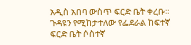አዲስ አበባ ውስጥ ፍርድ ቤት ቀረቡ። ጉዳዩን የሚከታተለው የፌደራል ከፍተኛ ፍርድ ቤት ሶስተኛ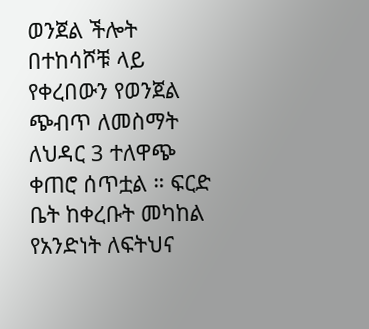ወንጀል ችሎት በተከሳሾቹ ላይ የቀረበውን የወንጀል ጭብጥ ለመስማት ለህዳር 3 ተለዋጭ ቀጠሮ ሰጥቷል ። ፍርድ ቤት ከቀረቡት መካከል የአንድነት ለፍትህና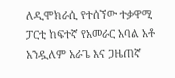ለዲሞክራሲ የተሰኘው ተቃዋሚ ፓርቲ ከፍተኛ የአመራር አባል አቶ አንዷለም አራጌ እና ጋዜጠኛ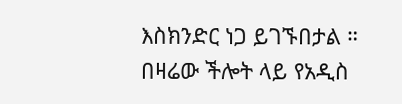እስክንድር ነጋ ይገኙበታል ። በዛሬው ችሎት ላይ የአዲስ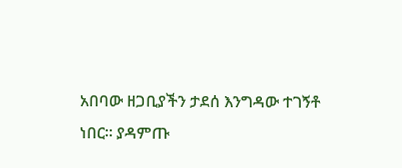አበባው ዘጋቢያችን ታደሰ እንግዳው ተገኝቶ ነበር። ያዳምጡ